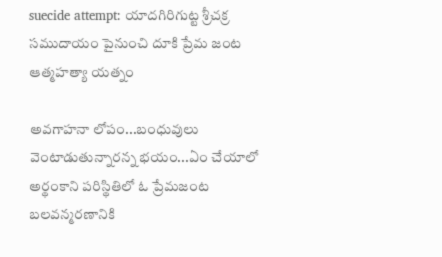suecide attempt: యాదగిరిగుట్ట శ్రీచక్ర సముదాయం పైనుంచి దూకి ప్రేమ జంట ఆత్మహత్యా యత్నం

అవగాహనా లోపం...బంధువులు వెంటాడుతున్నారన్న భయం...ఏం చేయాలో అర్థంకాని పరిస్థితిలో ఓ ప్రేమజంట బలవన్మరణానికి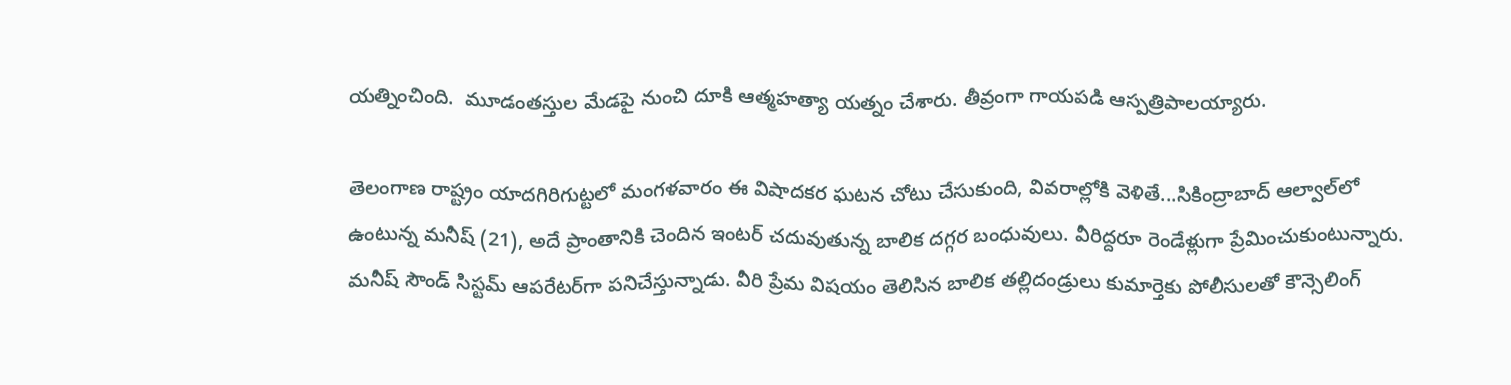యత్నించింది.  మూడంతస్తుల మేడపై నుంచి దూకి ఆత్మహత్యా యత్నం చేశారు. తీవ్రంగా గాయపడి ఆస్పత్రిపాలయ్యారు.

తెలంగాణ రాష్ట్రం యాదగిరిగుట్టలో మంగళవారం ఈ విషాదకర ఘటన చోటు చేసుకుంది, వివరాల్లోకి వెళితే...సికింద్రాబాద్‌ ఆల్వాల్‌లో ఉంటున్న మనీష్‌ (21), అదే ప్రాంతానికి చెందిన ఇంటర్‌ చదువుతున్న బాలిక దగ్గర బంధువులు. వీరిద్దరూ రెండేళ్లుగా ప్రేమించుకుంటున్నారు. మనీష్‌ సౌండ్‌ సిస్టమ్‌ ఆపరేటర్‌గా పనిచేస్తున్నాడు. వీరి ప్రేమ విషయం తెలిసిన బాలిక తల్లిదండ్రులు కుమార్తెకు పోలీసులతో కౌన్సెలింగ్‌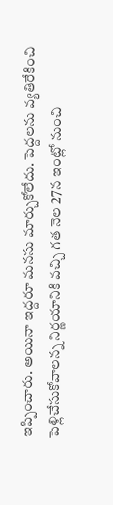ఇప్పించారు. అయినా ఇద్దరూ మనసు మార్చుకోలేదు. పెద్దలను వ్యతిరేకించి పెళ్లిచేసుకోవాలన్న నిర్ణయానికి వచ్చి గత నెల 27న ఇంట్లో నుంచి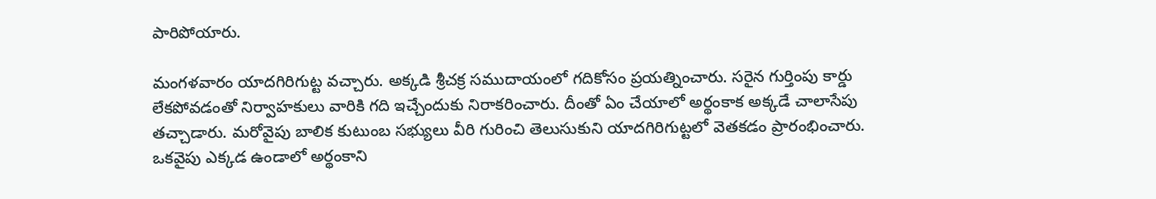పారిపోయారు.

మంగళవారం యాదగిరిగుట్ట వచ్చారు. అక్కడి శ్రీచక్ర సముదాయంలో గదికోసం ప్రయత్నించారు. సరైన గుర్తింపు కార్డు లేకపోవడంతో నిర్వాహకులు వారికి గది ఇచ్చేందుకు నిరాకరించారు. దీంతో ఏం చేయాలో అర్థంకాక అక్కడే చాలాసేపు తచ్చాడారు. మరోవైపు బాలిక కుటుంబ సభ్యులు వీరి గురించి తెలుసుకుని యాదగిరిగుట్టలో వెతకడం ప్రారంభించారు. ఒకవైపు ఎక్కడ ఉండాలో అర్థంకాని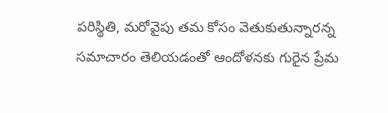పరిస్థితి, మరోవైపు తమ కోసం వెతుకుతున్నారన్న సమాచారం తెలియడంతో ఆందోళనకు గురైన ప్రేమ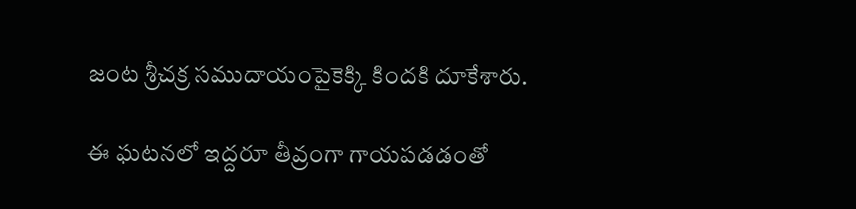జంట శ్రీచక్ర సముదాయంపైకెక్కి కిందకి దూకేశారు.

ఈ ఘటనలో ఇద్దరూ తీవ్రంగా గాయపడడంతో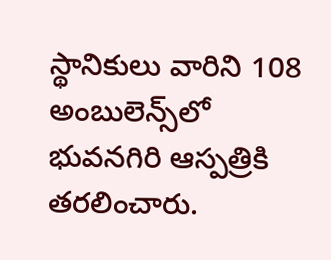స్థానికులు వారిని 108 అంబులెన్స్‌లో భువనగిరి ఆస్పత్రికి తరలించారు.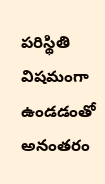పరిస్థితి విషమంగా ఉండడంతో అనంతరం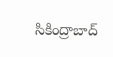సికింద్రాబాద్‌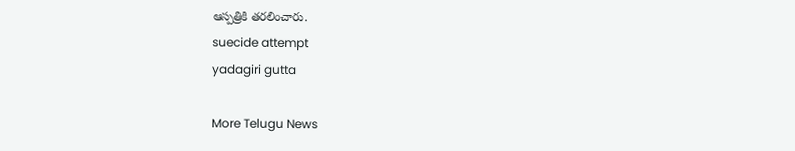ఆస్పత్రికి తరలించారు.
suecide attempt
yadagiri gutta

More Telugu News